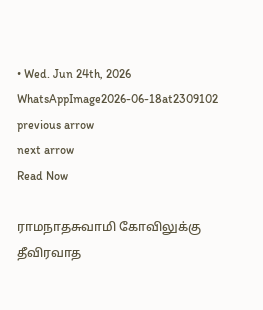• Wed. Jun 24th, 2026
WhatsAppImage2026-06-18at2309102
previous arrow
next arrow
Read Now

ராமநாதசுவாமி கோவிலுக்கு
தீவிரவாத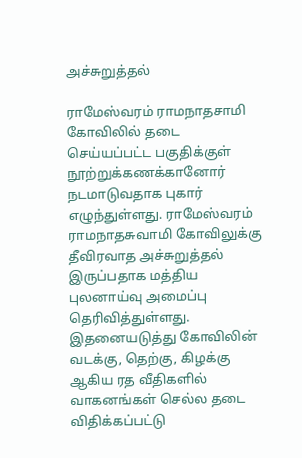அச்சுறுத்தல்

ராமேஸ்வரம் ராமநாதசாமி கோவிலில் தடை செய்யப்பட்ட பகுதிக்குள் நூற்றுக்கணக்கானோர் நடமாடுவதாக புகார் எழுந்துள்ளது. ராமேஸ்வரம் ராமநாதசுவாமி கோவிலுக்கு தீவிரவாத அச்சுறுத்தல் இருப்பதாக மத்திய புலனாய்வு அமைப்பு தெரிவித்துள்ளது. இதனையடுத்து கோவிலின் வடக்கு, தெற்கு, கிழக்கு ஆகிய ரத வீதிகளில் வாகனங்கள் செல்ல தடை விதிக்கப்பட்டு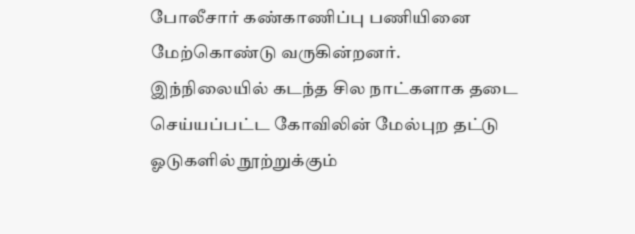போலீசார் கண்காணிப்பு பணியினை மேற்கொண்டு வருகின்றனர்.
இந்நிலையில் கடந்த சில நாட்களாக தடை செய்யப்பட்ட கோவிலின் மேல்புற தட்டு ஓடுகளில் நூற்றுக்கும்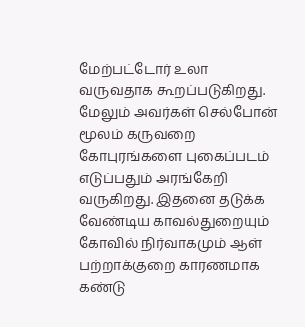மேற்பட்டோர் உலா வருவதாக கூறப்படுகிறது. மேலும் அவர்கள் செல்போன் மூலம் கருவறை கோபுரங்களை புகைப்படம் எடுப்பதும் அரங்கேறி வருகிறது. இதனை தடுக்க வேண்டிய காவல்துறையும் கோவில் நிர்வாகமும் ஆள் பற்றாக்குறை காரணமாக கண்டு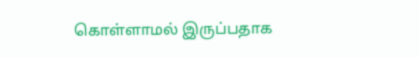கொள்ளாமல் இருப்பதாக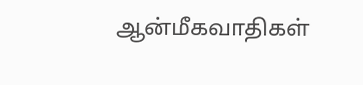ஆன்மீகவாதிகள்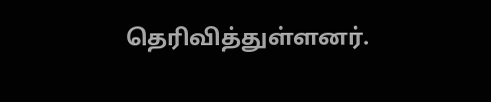தெரிவித்துள்ளனர்.